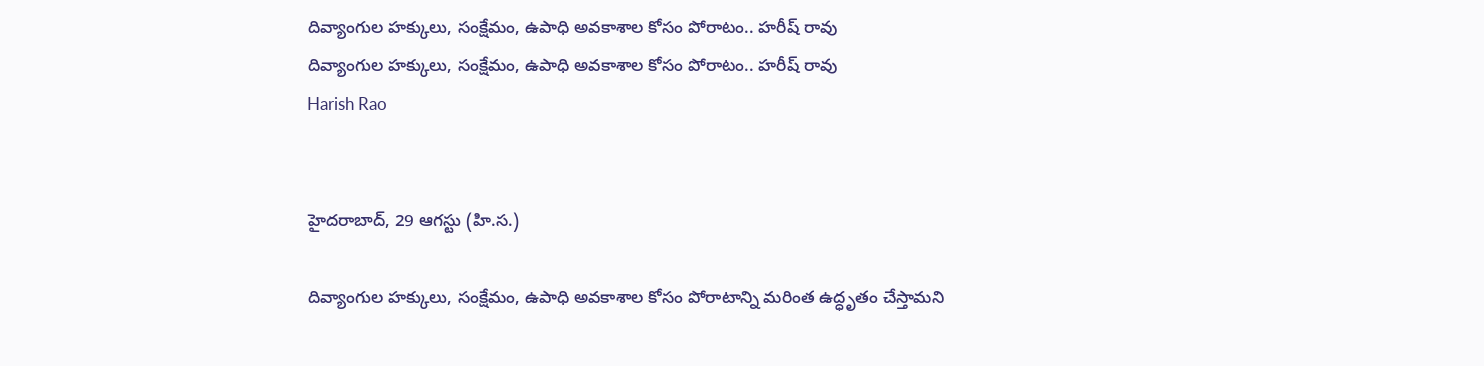దివ్యాంగుల హక్కులు, సంక్షేమం, ఉపాధి అవకాశాల కోసం పోరాటం.. హరీష్ రావు
దివ్యాంగుల హక్కులు, సంక్షేమం, ఉపాధి అవకాశాల కోసం పోరాటం.. హరీష్ రావు
Harish Rao


హైదరాబాద్, 29 ఆగస్టు (హి.స.)

దివ్యాంగుల హక్కులు, సంక్షేమం, ఉపాధి అవకాశాల కోసం పోరాటాన్ని మరింత ఉద్ధృతం చేస్తామని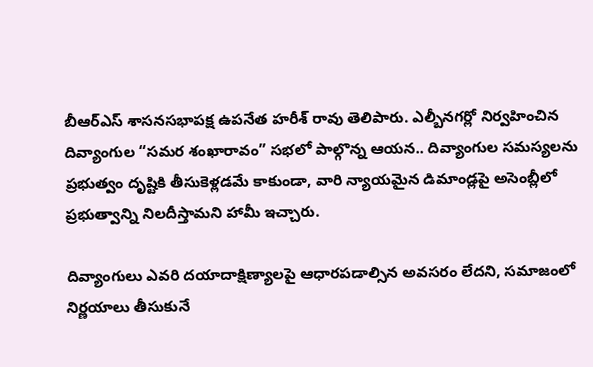బీఆర్ఎస్ శాసనసభాపక్ష ఉపనేత హరీశ్ రావు తెలిపారు. ఎల్బీనగర్లో నిర్వహించిన దివ్యాంగుల “సమర శంఖారావం” సభలో పాల్గొన్న ఆయన.. దివ్యాంగుల సమస్యలను ప్రభుత్వం దృష్టికి తీసుకెళ్లడమే కాకుండా, వారి న్యాయమైన డిమాండ్లపై అసెంబ్లీలో ప్రభుత్వాన్ని నిలదీస్తామని హామీ ఇచ్చారు.

దివ్యాంగులు ఎవరి దయాదాక్షిణ్యాలపై ఆధారపడాల్సిన అవసరం లేదని, సమాజంలో నిర్ణయాలు తీసుకునే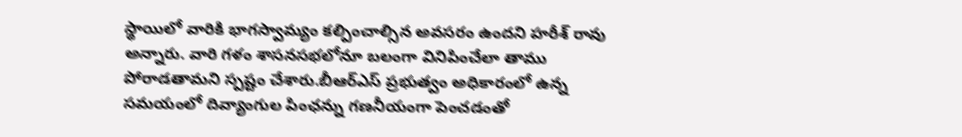స్థాయిలో వారికి భాగస్వామ్యం కల్పించాల్సిన అవసరం ఉందని హరీశ్ రావు అన్నారు. వారి గళం శాసనసభలోనూ బలంగా వినిపించేలా తాము పోరాడతామని స్పష్టం చేశారు.బీఆర్ఎస్ ప్రభుత్వం అధికారంలో ఉన్న సమయంలో దివ్యాంగుల పింఛన్ను గణనీయంగా పెంచడంతో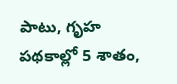పాటు, గృహ పథకాల్లో 5 శాతం,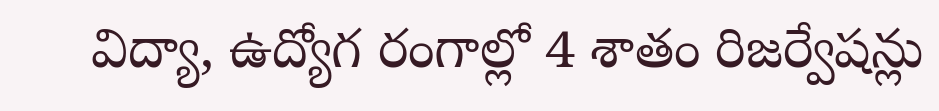విద్యా, ఉద్యోగ రంగాల్లో 4 శాతం రిజర్వేషన్లు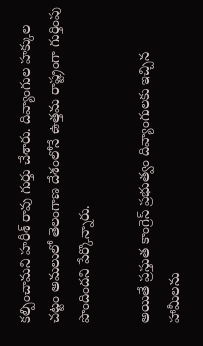కల్పించామని హరీశ్ రావు గుర్తు చేశారు. దివ్యాంగుల హక్కుల చట్టం అమలులో తెలంగాణ దేశంలోనే ఉత్తమ రాష్ట్రంగా గుర్తింపు పొందిందని పేర్కొన్నారు.

అయితే ప్రస్తుత కాంగ్రెస్ ప్రభుత్వం దివ్యాంగులకు ఇచ్చిన హామీలను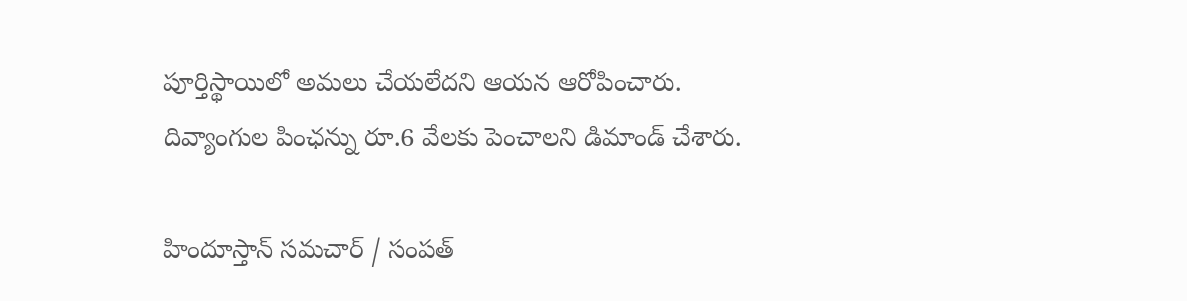పూర్తిస్థాయిలో అమలు చేయలేదని ఆయన ఆరోపించారు. దివ్యాంగుల పింఛన్ను రూ.6 వేలకు పెంచాలని డిమాండ్ చేశారు.

హిందూస్తాన్ సమచార్ / సంపత్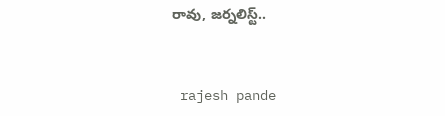రావు, జర్నలిస్ట్..


 rajesh pande